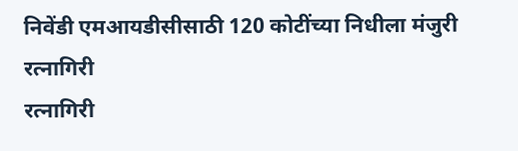निवेंडी एमआयडीसीसाठी 120 कोटींच्या निधीला मंजुरी
रत्नागिरी
रत्नागिरी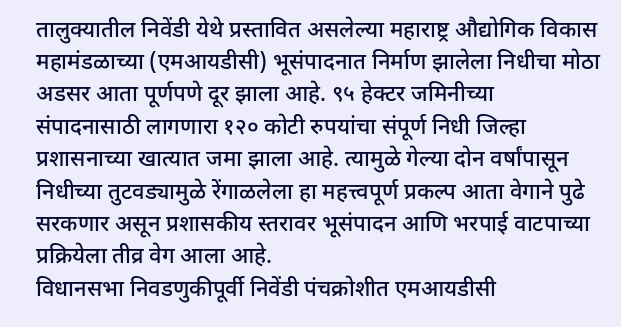तालुक्यातील निवेंडी येथे प्रस्तावित असलेल्या महाराष्ट्र औद्योगिक विकास महामंडळाच्या (एमआयडीसी) भूसंपादनात निर्माण झालेला निधीचा मोठा अडसर आता पूर्णपणे दूर झाला आहे. ९५ हेक्टर जमिनीच्या संपादनासाठी लागणारा १२० कोटी रुपयांचा संपूर्ण निधी जिल्हा प्रशासनाच्या खात्यात जमा झाला आहे. त्यामुळे गेल्या दोन वर्षांपासून निधीच्या तुटवड्यामुळे रेंगाळलेला हा महत्त्वपूर्ण प्रकल्प आता वेगाने पुढे सरकणार असून प्रशासकीय स्तरावर भूसंपादन आणि भरपाई वाटपाच्या प्रक्रियेला तीव्र वेग आला आहे.
विधानसभा निवडणुकीपूर्वी निवेंडी पंचक्रोशीत एमआयडीसी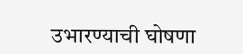उभारण्याची घोषणा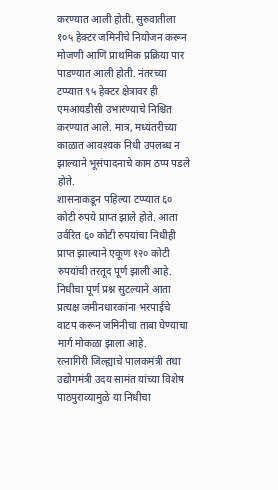करण्यात आली होती. सुरुवातीला १०५ हेक्टर जमिनीचे नियोजन करून मोजणी आणि प्राथमिक प्रक्रिया पार पाडण्यात आली होती. नंतरच्या टप्प्यात ९५ हेक्टर क्षेत्रावर ही एमआयडीसी उभारण्याचे निश्चित करण्यात आले. मात्र, मध्यंतरीच्या काळात आवश्यक निधी उपलब्ध न झाल्याने भूसंपादनाचे काम ठप्प पडले होते.
शासनाकडून पहिल्या टप्प्यात ६० कोटी रुपये प्राप्त झाले होते. आता उर्वरित ६० कोटी रुपयांचा निधीही प्राप्त झाल्याने एकूण १२० कोटी रुपयांची तरतूद पूर्ण झाली आहे. निधीचा पूर्ण प्रश्न सुटल्याने आता प्रत्यक्ष जमीनधारकांना भरपाईचे वाटप करून जमिनीचा ताबा घेण्याचा मार्ग मोकळा झाला आहे.
रत्नागिरी जिल्ह्याचे पालकमंत्री तथा उद्योगमंत्री उदय सामंत यांच्या विशेष पाठपुराव्यामुळे या निधीचा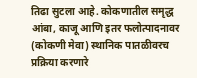तिढा सुटला आहे. कोकणातील समृद्ध आंबा, काजू आणि इतर फलोत्पादनावर (कोकणी मेवा) स्थानिक पातळीवरच प्रक्रिया करणारे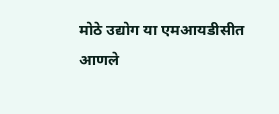मोठे उद्योग या एमआयडीसीत आणले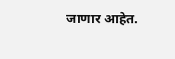जाणार आहेत.